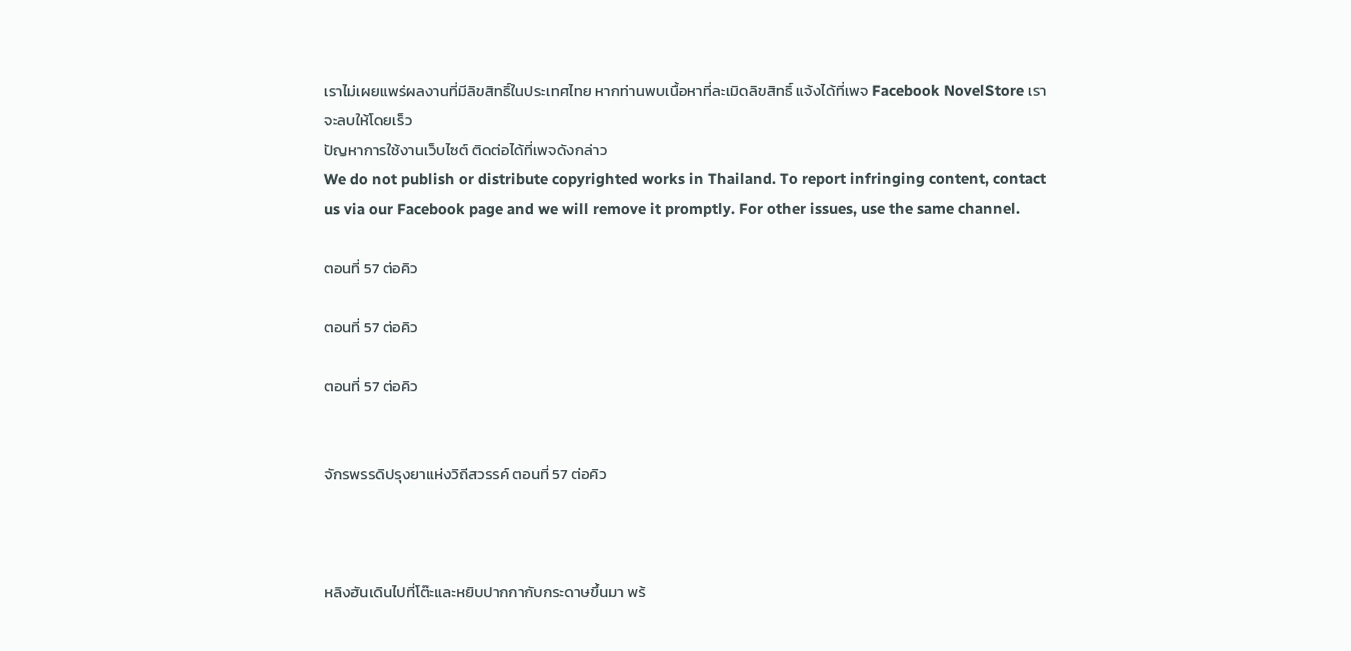เราไม่เผยแพร่ผลงานที่มีลิขสิทธิ์ในประเทศไทย หากท่านพบเนื้อหาที่ละเมิดลิขสิทธิ์ แจ้งได้ที่เพจ Facebook NovelStore เราจะลบให้โดยเร็ว
ปัญหาการใช้งานเว็บไซต์ ติดต่อได้ที่เพจดังกล่าว
We do not publish or distribute copyrighted works in Thailand. To report infringing content, contact us via our Facebook page and we will remove it promptly. For other issues, use the same channel.

ตอนที่ 57 ต่อคิว

ตอนที่ 57 ต่อคิว

ตอนที่ 57 ต่อคิว


จักรพรรดิปรุงยาแห่งวิถีสวรรค์ ตอนที่ 57 ต่อคิว



หลิงฮันเดินไปที่โต๊ะและหยิบปากกากับกระดาษขึ้นมา พร้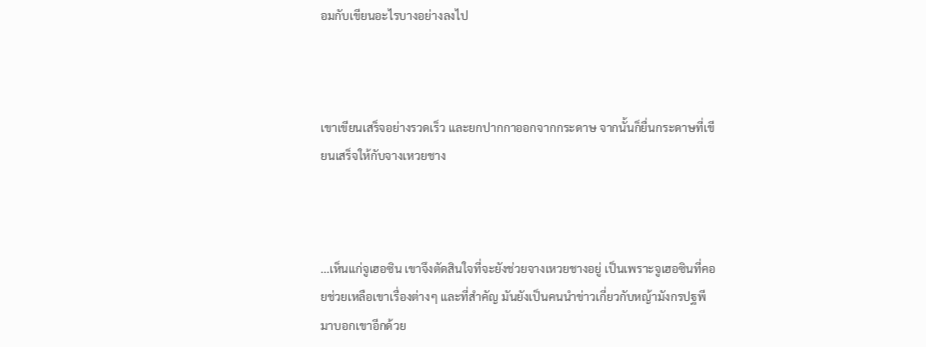อมกับเขียนอะไรบางอย่างลงไป



เขาเขียนเสร็จอย่างรวดเร็ว และยกปากกาออกจากกระดาษ จากนั้นก็ยื่นกระดาษที่เขียนเสร็จให้กับจางเหวยชาง



...เห็นแก่จูเฮอซิน เขาจึงตัดสินใจที่จะยังช่วยจางเหวยชางอยู่ เป็นเพราะจูเฮอซินที่คอยช่วยเหลือเขาเรื่องต่างๆ และที่สำคัญ มันยังเป็นคนนำข่าวเกี่ยวกับหญ้ามังกรปฐพีมาบอกเขาอีกด้วย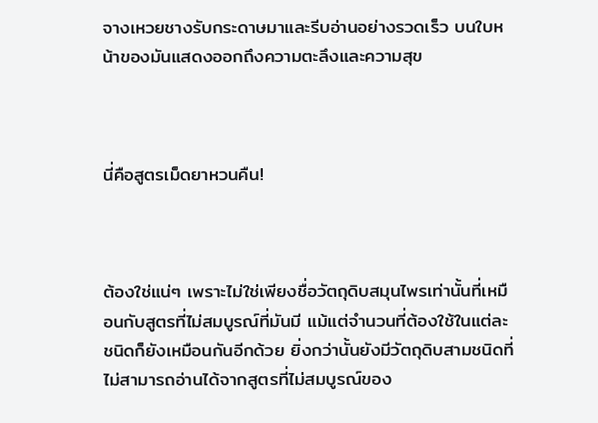จางเหวยชางรับกระดาษมาและรีบอ่านอย่างรวดเร็ว บนใบหน้าของมันแสดงออกถึงความตะลึงและความสุข



นี่คือสูตรเม็ดยาหวนคืน!



ต้องใช่แน่ๆ เพราะไม่ใช่เพียงชื่อวัตถุดิบสมุนไพรเท่านั้นที่เหมือนกับสูตรที่ไม่สมบูรณ์ที่มันมี แม้แต่จำนวนที่ต้องใช้ในแต่ละชนิดก็ยังเหมือนกันอีกด้วย ยิ่งกว่านั้นยังมีวัตถุดิบสามชนิดที่ไม่สามารถอ่านได้จากสูตรที่ไม่สมบูรณ์ของ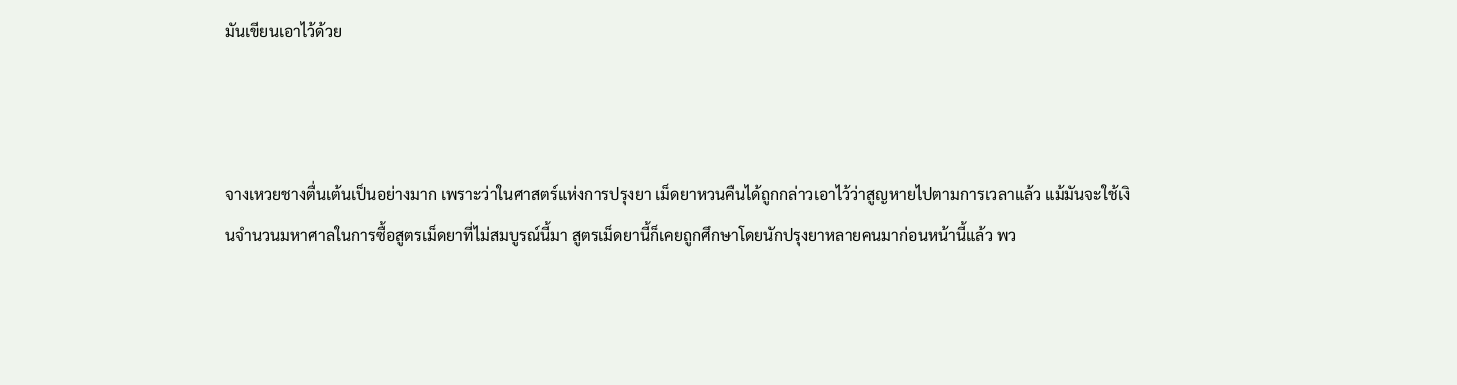มันเขียนเอาไว้ด้วย



จางเหวยชางตื่นเต้นเป็นอย่างมาก เพราะว่าในศาสตร์แห่งการปรุงยา เม็ดยาหวนคืนได้ถูกกล่าวเอาไว้ว่าสูญหายไปตามการเวลาแล้ว แม้มันจะใช้เงินจำนวนมหาศาลในการซื้อสูตรเม็ดยาที่ไม่สมบูรณ์นี้มา สูตรเม็ดยานี้ก็เคยถูกศึกษาโดยนักปรุงยาหลายคนมาก่อนหน้านี้แล้ว พว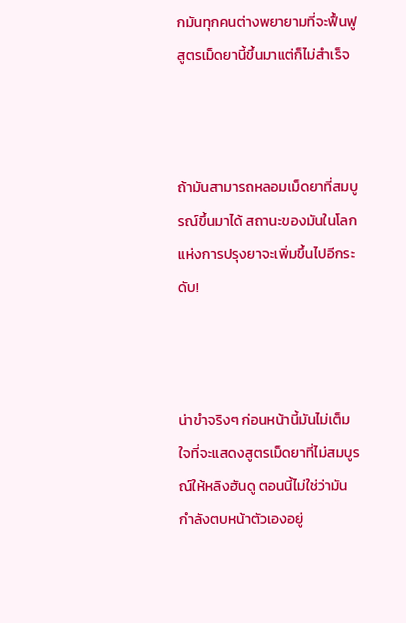กมันทุกคนต่างพยายามที่จะฟื้นฟูสูตรเม็ดยานี้ขึ้นมาแต่ก็ไม่สำเร็จ



ถ้ามันสามารถหลอมเม็ดยาที่สมบูรณ์ขึ้นมาได้ สถานะของมันในโลกแห่งการปรุงยาจะเพิ่มขึ้นไปอีกระดับ!



น่าขำจริงๆ ก่อนหน้านี้มันไม่เต็มใจที่จะแสดงสูตรเม็ดยาที่ไม่สมบูรณ์ให้หลิงฮันดู ตอนนี้ไม่ใช่ว่ามันกำลังตบหน้าตัวเองอยู่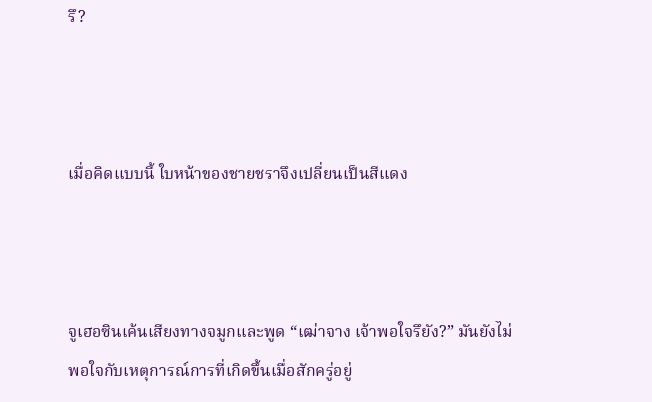รึ?



เมื่อคิดแบบนี้ ใบหน้าของชายชราจึงเปลี่ยนเป็นสีแดง



จูเฮอซินเค้นเสียงทางจมูกและพูด “เฒ่าจาง เจ้าพอใจรึยัง?” มันยังไม่พอใจกับเหตุการณ์การที่เกิดขึ้นเมื่อสักครู่อยู่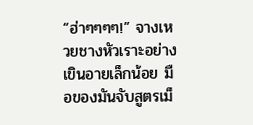“ฮ่าๆๆๆๆ!” จางเหวยชางหัวเราะอย่างเขินอายเล็กน้อย มือของมันจับสูตรเม็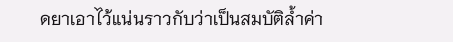ดยาเอาไว้แน่นราวกับว่าเป็นสมบัติล้ำค่า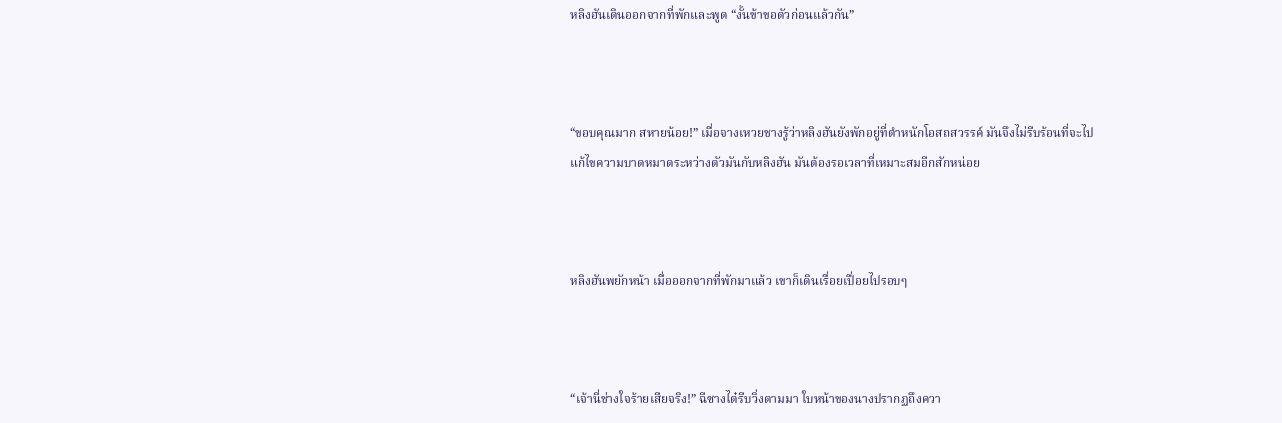หลิงฮันเดินออกจากที่พักและพูด “งั้นข้าขอตัวก่อนแล้วกัน”



“ขอบคุณมาก สหายน้อย!” เมื่อจางเหวยชางรู้ว่าหลิงฮันยังพักอยู่ที่ตำหนักโอสถสวรรค์ มันจึงไม่รีบร้อนที่จะไปแก้ไขความบาดหมาดระหว่างตัวมันกับหลิงฮัน มันต้องรอเวลาที่เหมาะสมอีกสักหน่อย



หลิงฮันพยักหน้า เมื่อออกจากที่พักมาแล้ว เขาก็เดินเรื่อยเปื่อยไปรอบๆ



“เจ้านี่ช่างใจร้ายเสียจริง!” ฉีซางไต๋รีบวิ่งตามมา ใบหน้าของนางปรากฏถึงควา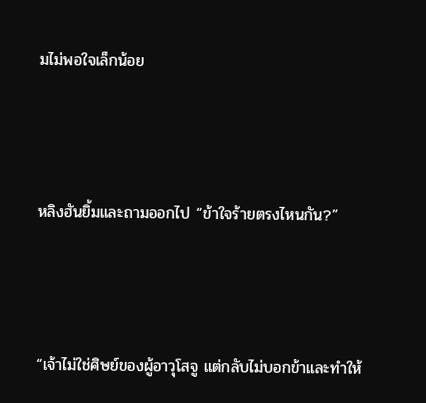มไม่พอใจเล็กน้อย



หลิงฮันยิ้มและถามออกไป “ข้าใจร้ายตรงไหนกัน?”



“เจ้าไม่ใช่ศิษย์ของผู้อาวุโสจู แต่กลับไม่บอกข้าและทำให้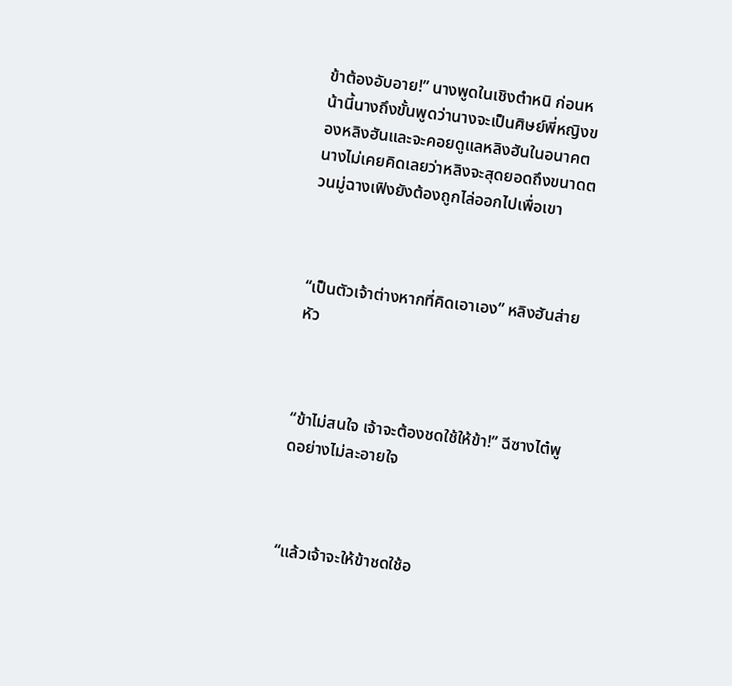ข้าต้องอับอาย!” นางพูดในเชิงตำหนิ ก่อนหน้านี้นางถึงขั้นพูดว่านางจะเป็นศิษย์พี่หญิงของหลิงฮันและจะคอยดูแลหลิงฮันในอนาคต นางไม่เคยคิดเลยว่าหลิงจะสุดยอดถึงขนาดตวนมู่ฉางเฟิงยังต้องถูกไล่ออกไปเพื่อเขา



“เป็นตัวเจ้าต่างหากที่คิดเอาเอง” หลิงฮันส่ายหัว



“ข้าไม่สนใจ เจ้าจะต้องชดใช้ให้ข้า!” ฉีซางไต๋พูดอย่างไม่ละอายใจ



“แล้วเจ้าจะให้ข้าชดใช้อ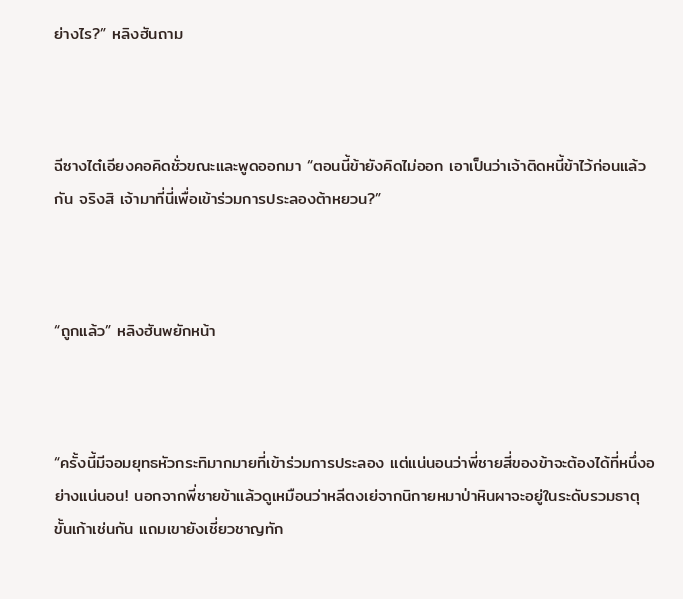ย่างไร?” หลิงฮันถาม



ฉีซางไต๋เอียงคอคิดชั่วขณะและพูดออกมา “ตอนนี้ข้ายังคิดไม่ออก เอาเป็นว่าเจ้าติดหนี้ข้าไว้ก่อนแล้วกัน จริงสิ เจ้ามาที่นี่เพื่อเข้าร่วมการประลองต้าหยวน?”



“ถูกแล้ว” หลิงฮันพยักหน้า



“ครั้งนี้มีจอมยุทธหัวกระทิมากมายที่เข้าร่วมการประลอง แต่แน่นอนว่าพี่ชายสี่ของข้าจะต้องได้ที่หนึ่งอย่างแน่นอน! นอกจากพี่ชายข้าแล้วดูเหมือนว่าหลีตงเย่จากนิกายหมาป่าหินผาจะอยู่ในระดับรวมธาตุขั้นเก้าเช่นกัน แถมเขายังเชี่ยวชาญทัก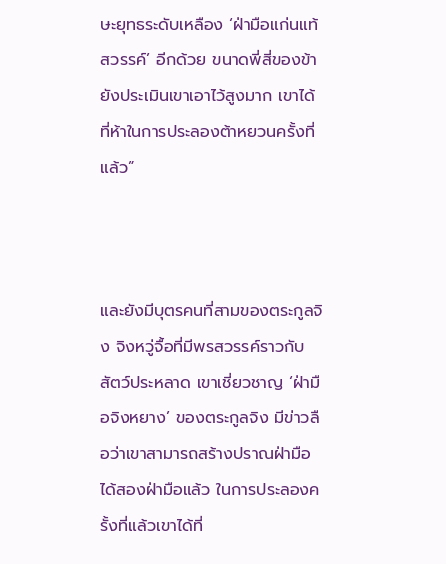ษะยุทธระดับเหลือง ‘ฝ่ามือแก่นแท้สวรรค์’ อีกด้วย ขนาดพี่สี่ของข้ายังประเมินเขาเอาไว้สูงมาก เขาได้ที่ห้าในการประลองต้าหยวนครั้งที่แล้ว”



และยังมีบุตรคนที่สามของตระกูลจิง จิงหวู่จื้อที่มีพรสวรรค์ราวกับสัตว์ประหลาด เขาเชี่ยวชาญ ‘ฝ่ามือจิงหยาง’ ของตระกูลจิง มีข่าวลือว่าเขาสามารถสร้างปราณฝ่ามือได้สองฝ่ามือแล้ว ในการประลองครั้งที่แล้วเขาได้ที่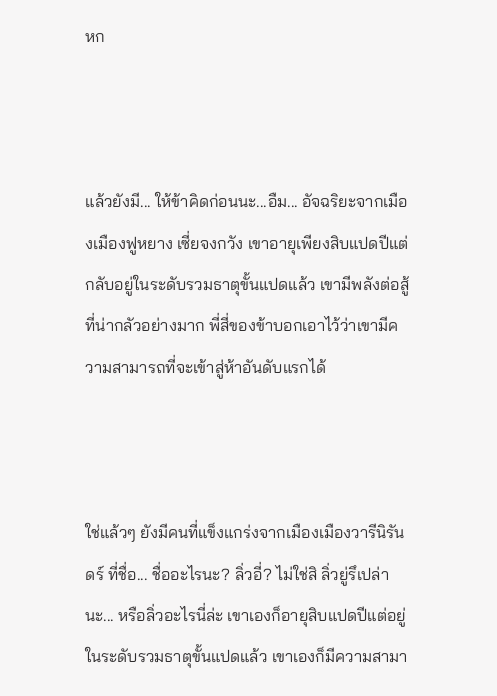หก



แล้วยังมี... ให้ข้าคิดก่อนนะ...อืม... อัจฉริยะจากเมืองเมืองฟูหยาง เซี่ยจงกวัง เขาอายุเพียงสิบแปดปีแต่กลับอยู่ในระดับรวมธาตุขั้นแปดแล้ว เขามีพลังต่อสู้ที่น่ากลัวอย่างมาก พี่สี่ของข้าบอกเอาไว้ว่าเขามีความสามารถที่จะเข้าสู่ห้าอันดับแรกได้



ใช่แล้วๆ ยังมีคนที่แข็งแกร่งจากเมืองเมืองวารีนิรันดร์ ที่ชื่อ... ชื่ออะไรนะ? ลิ่วอี่? ไม่ใช่สิ ลิ่วยู่รึเปล่านะ... หรือลิ่วอะไรนี่ล่ะ เขาเองก็อายุสิบแปดปีแต่อยู่ในระดับรวมธาตุขั้นแปดแล้ว เขาเองก็มีความสามา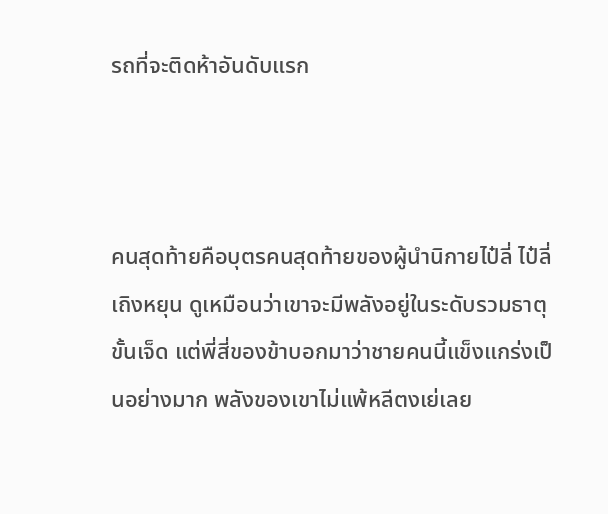รถที่จะติดห้าอันดับแรก



คนสุดท้ายคือบุตรคนสุดท้ายของผู้นำนิกายไป๋ลี่ ไป๋ลี่เถิงหยุน ดูเหมือนว่าเขาจะมีพลังอยู่ในระดับรวมธาตุขั้นเจ็ด แต่พี่สี่ของข้าบอกมาว่าชายคนนี้แข็งแกร่งเป็นอย่างมาก พลังของเขาไม่แพ้หลีตงเย่เลย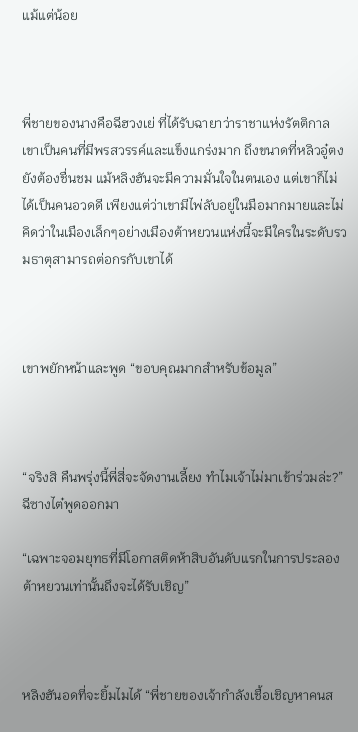แม้แต่น้อย



พี่ชายของนางคือฉีฮวงเย่ ที่ได้รับฉายาว่าราชาแห่งรัตติกาล เขาเป็นคนที่มีพรสวรรค์และแข็งแกร่งมาก ถึงขนาดที่หลิวอู๋ตงยังต้องชื่นชม แม้หลิงฮันจะมีความมั่นใจในตนเอง แต่เขาก็ไม่ได้เป็นคนอวดดี เพียงแต่ว่าเขามีไพ่ลับอยู่ในมือมากมายและไม่คิดว่าในเมืองเล็กๆอย่างเมืองต้าหยวนแห่งนี้จะมีใครในระดับรวมธาตุสามารถต่อกรกับเขาได้



เขาพยักหน้าและพูด “ขอบคุณมากสำหรับข้อมูล”



“จริงสิ คืนพรุ่งนี้พี่สี่จะจัดงานเลี้ยง ทำไมเจ้าไม่มาเข้าร่วมล่ะ?” ฉีซางไต๋พูดออกมา

“เฉพาะจอมยุทธที่มีโอกาสติดห้าสิบอันดับแรกในการประลองต้าหยวนเท่านั้นถึงจะได้รับเชิญ”



หลิงฮันอดที่จะยิ้มไมได้ “พี่ชายของเจ้ากำลังเชื้อเชิญหาคนส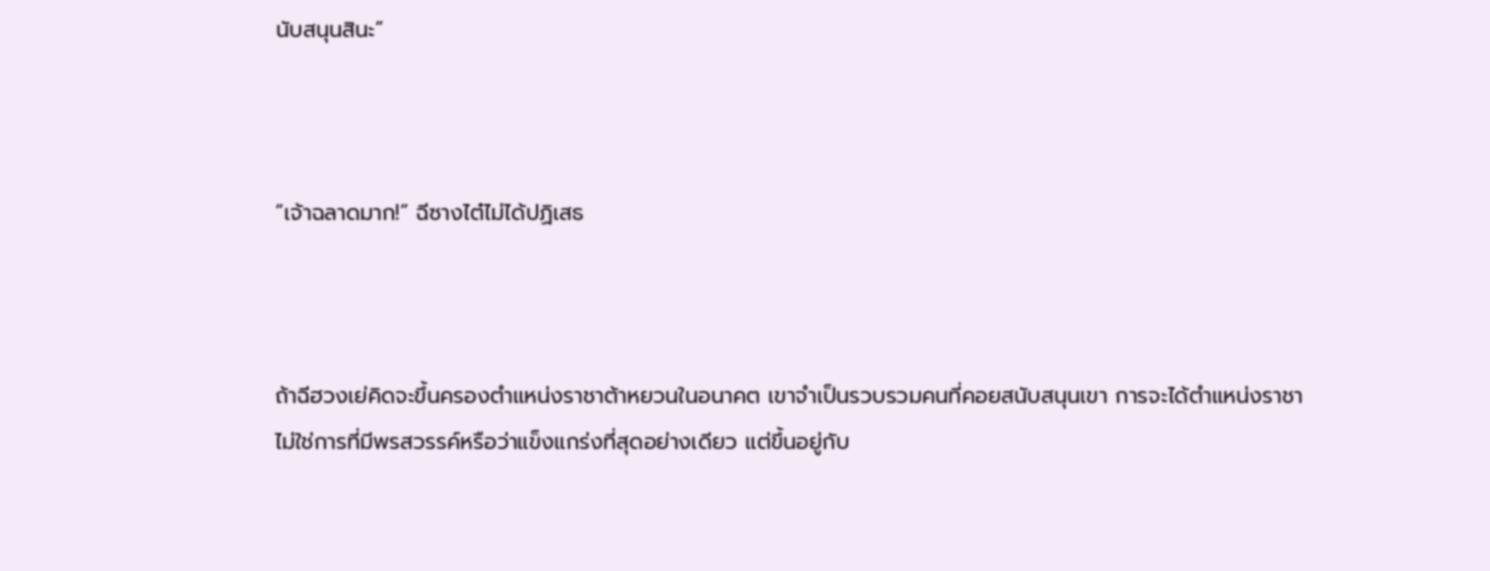นับสนุนสินะ”



“เจ้าฉลาดมาก!” ฉีซางไต๋ไม่ได้ปฏิเสธ



ถ้าฉีฮวงเย่คิดจะขึ้นครองตำแหน่งราชาต้าหยวนในอนาคต เขาจำเป็นรวบรวมคนที่คอยสนับสนุนเขา การจะได้ตำแหน่งราชาไม่ใช่การที่มีพรสวรรค์หรือว่าแข็งแกร่งที่สุดอย่างเดียว แต่ขึ้นอยู่กับ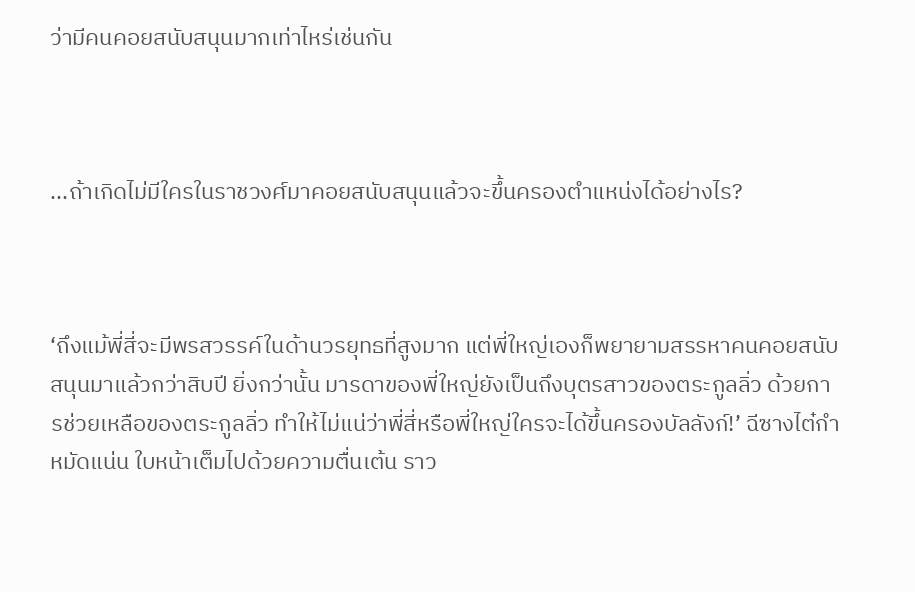ว่ามีคนคอยสนับสนุนมากเท่าไหร่เช่นกัน



...ถ้าเกิดไม่มีใครในราชวงศ์มาคอยสนับสนุนแล้วจะขึ้นครองตำแหน่งได้อย่างไร?



‘ถึงแม้พี่สี่จะมีพรสวรรค์ในด้านวรยุทธที่สูงมาก แต่พี่ใหญ่เองก็พยายามสรรหาคนคอยสนับสนุนมาแล้วกว่าสิบปี ยิ่งกว่านั้น มารดาของพี่ใหญ่ยังเป็นถึงบุตรสาวของตระกูลลิ่ว ด้วยการช่วยเหลือของตระกูลลิ่ว ทำให้ไม่แน่ว่าพี่สี่หรือพี่ใหญ่ใครจะได้ขึ้นครองบัลลังก์!’ ฉีซางไต๋กำหมัดแน่น ใบหน้าเต็มไปด้วยความตื่นเต้น ราว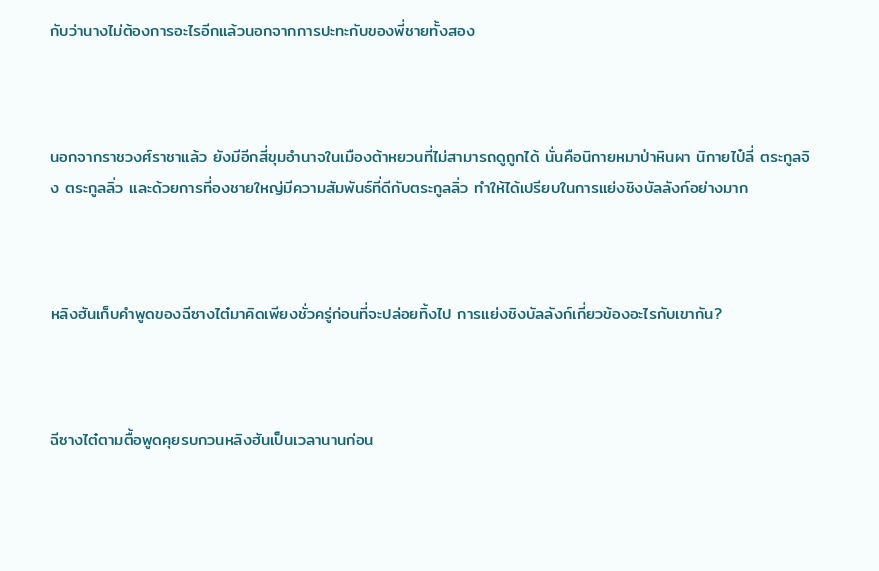กับว่านางไม่ต้องการอะไรอีกแล้วนอกจากการปะทะกับของพี่ชายทั้งสอง



นอกจากราชวงศ์ราชาแล้ว ยังมีอีกสี่ขุมอำนาจในเมืองต้าหยวนที่ไม่สามารถดูถูกได้ นั่นคือนิกายหมาป่าหินผา นิกายไป๋ลี่ ตระกูลจิง ตระกูลลิ่ว และด้วยการที่องชายใหญ่มีความสัมพันธ์ที่ดีกับตระกูลลิ่ว ทำให้ได้เปรียบในการแย่งชิงบัลลังก์อย่างมาก



หลิงฮันเก็บคำพูดของฉีซางไต๋มาคิดเพียงชั่วครู่ก่อนที่จะปล่อยทิ้งไป การแย่งชิงบัลลังก์เกี่ยวข้องอะไรกับเขากัน?



ฉีซางไต๋ตามตื้อพูดคุยรบกวนหลิงฮันเป็นเวลานานก่อน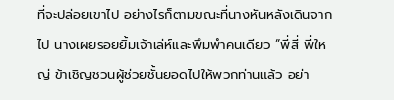ที่จะปล่อยเขาไป อย่างไรก็ตามขณะที่นางหันหลังเดินจากไป นางเผยรอยยิ้มเจ้าเล่ห์และพึมพำคนเดียว “พี่สี่ พี่ใหญ่ ข้าเชิญชวนผู้ช่วยชั้นยอดไปให้พวกท่านแล้ว อย่า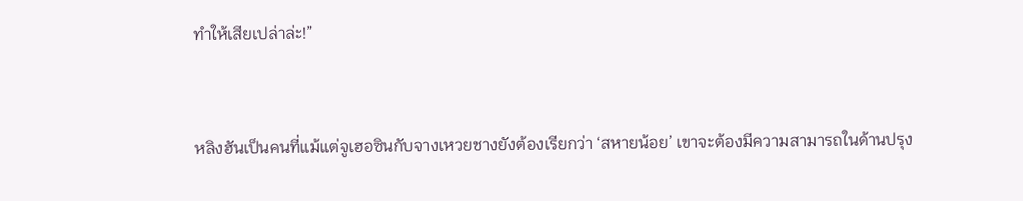ทำให้เสียเปล่าล่ะ!”



หลิงฮันเป็นคนที่แม้แต่จูเฮอซินกับจางเหวยชางยังต้องเรียกว่า ‘สหายน้อย’ เขาจะต้องมีความสามารถในด้านปรุง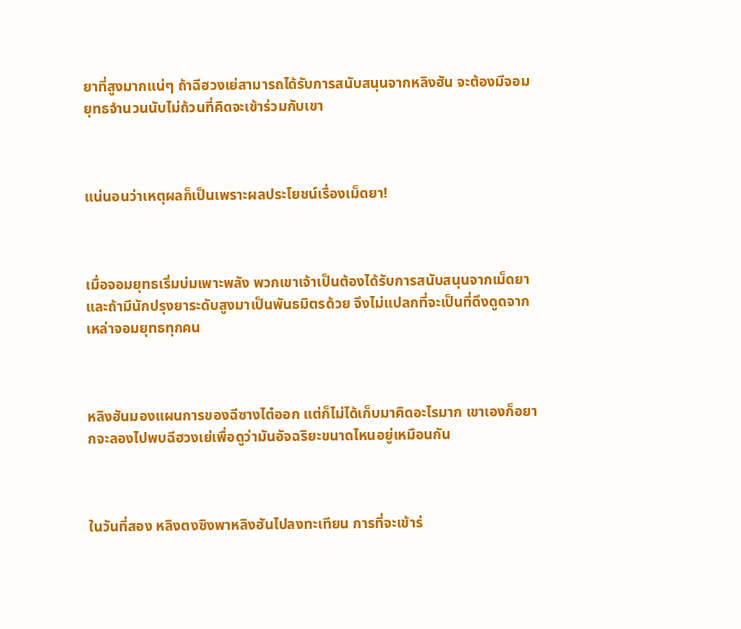ยาที่สูงมากแน่ๆ ถ้าฉีฮวงเย่สามารถได้รับการสนับสนุนจากหลิงฮัน จะต้องมีจอมยุทธจำนวนนับไม่ถ้วนที่คิดจะเข้าร่วมกับเขา



แน่นอนว่าเหตุผลก็เป็นเพราะผลประโยชน์เรื่องเม็ดยา!



เมื่อจอมยุทธเริ่มบ่มเพาะพลัง พวกเขาเจ้าเป็นต้องได้รับการสนับสนุนจากเม็ดยา และถ้ามีนักปรุงยาระดับสูงมาเป็นพันธมิตรด้วย จึงไม่แปลกที่จะเป็นที่ดึงดูดจากเหล่าจอมยุทธทุกคน



หลิงฮันมองแผนการของฉีซางไต๋ออก แต่ก็ไม่ได้เก็บมาคิดอะไรมาก เขาเองก็อยากจะลองไปพบฉีฮวงเย่เพื่อดูว่ามันอัจฉริยะขนาดไหนอยู่เหมือนกัน



ในวันที่สอง หลิงตงซิงพาหลิงฮันไปลงทะเทียน การที่จะเข้าร่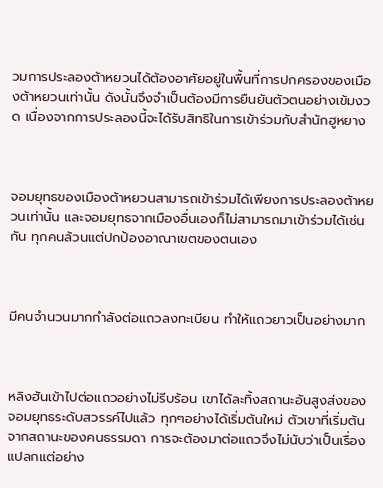วมการประลองต้าหยวนได้ต้องอาศัยอยู่ในพื้นที่การปกครองของเมืองต้าหยวนเท่านั้น ดังนั้นจึงจำเป็นต้องมีการยืนยันตัวตนอย่างเข้มงวด เนื่องจากการประลองนี้จะได้รับสิทธิในการเข้าร่วมกับสำนักฮูหยาง



จอมยุทธของเมืองต้าหยวนสามารถเข้าร่วมได้เพียงการประลองต้าหยวนเท่านั้น และจอมยุทธจากเมืองอื่นเองก็ไม่สามารถมาเข้าร่วมได้เช่นกัน ทุกคนล้วนแต่ปกป้องอาณาเขตของตนเอง



มีคนจำนวนมากกำลังต่อแถวลงทะเบียน ทำให้แถวยาวเป็นอย่างมาก



หลิงฮันเข้าไปต่อแถวอย่างไม่รีบร้อน เขาได้ละทิ้งสถานะอันสูงส่งของจอมยุทธระดับสวรรค์ไปแล้ว ทุกๆอย่างได้เริ่มต้นใหม่ ตัวเขาที่เริ่มต้นจากสถานะของคนธรรมดา การจะต้องมาต่อแถวจึงไม่นับว่าเป็นเรื่องแปลกแต่อย่าง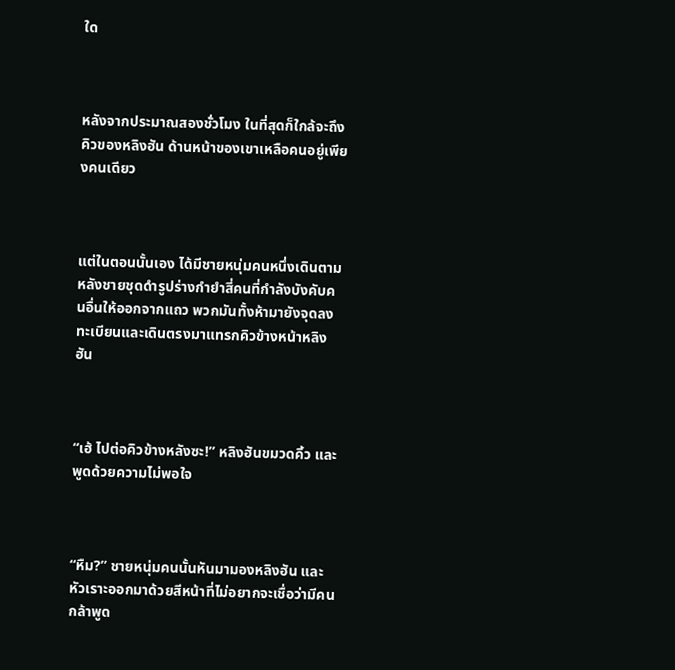ใด



หลังจากประมาณสองชั่วโมง ในที่สุดก็ใกล้จะถึงคิวของหลิงฮัน ด้านหน้าของเขาเหลือคนอยู่เพียงคนเดียว



แต่ในตอนนั้นเอง ได้มีชายหนุ่มคนหนึ่งเดินตามหลังชายชุดดำรูปร่างกำยำสี่คนที่กำลังบังคับคนอื่นให้ออกจากแถว พวกมันทั้งห้ามายังจุดลงทะเบียนและเดินตรงมาแทรกคิวข้างหน้าหลิงฮัน



“เฮ้ ไปต่อคิวข้างหลังซะ!” หลิงฮันขมวดคิ้ว และพูดด้วยความไม่พอใจ



“หืม?” ชายหนุ่มคนนั้นหันมามองหลิงฮัน และหัวเราะออกมาด้วยสีหน้าที่ไม่อยากจะเชื่อว่ามีคนกล้าพูด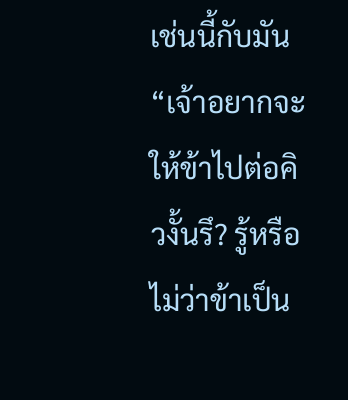เช่นนี้กับมัน “เจ้าอยากจะให้ข้าไปต่อคิวงั้นรึ? รู้หรือไม่ว่าข้าเป็น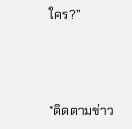ใคร?”



*ติดตามข่าว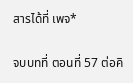สารได้ที่ เพจ*

จบบทที่ ตอนที่ 57 ต่อคิ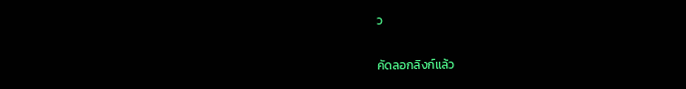ว

คัดลอกลิงก์แล้ว